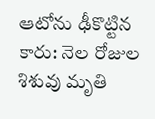ఆటోను ఢీకొట్టిన కారు: నెల రోజుల శిశువు మృతి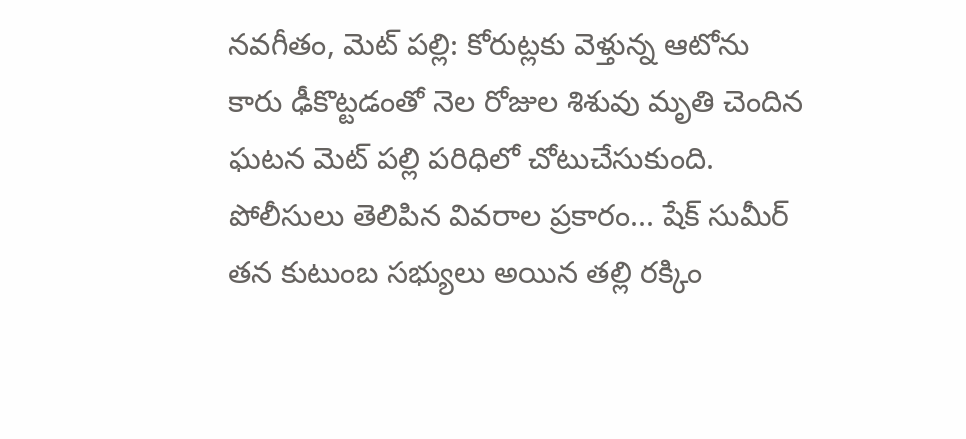నవగీతం, మెట్ పల్లి: కోరుట్లకు వెళ్తున్న ఆటోను కారు ఢీకొట్టడంతో నెల రోజుల శిశువు మృతి చెందిన ఘటన మెట్ పల్లి పరిధిలో చోటుచేసుకుంది. పోలీసులు తెలిపిన వివరాల ప్రకారం... షేక్ సుమీర్ తన కుటుంబ సభ్యులు అయిన తల్లి రక్కిం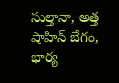సుల్తానా, అత్త షాహిన్ బేగం, భార్య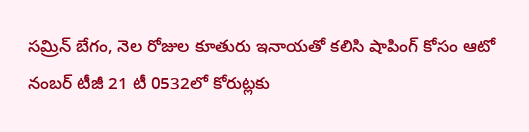సమ్రిన్ బేగం, నెల రోజుల కూతురు ఇనాయతో కలిసి షాపింగ్ కోసం ఆటో నంబర్ టీజీ 21 టీ 0532లో కోరుట్లకు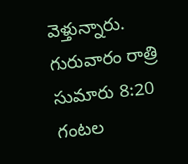వెళ్తున్నారు. గురువారం రాత్రి సుమారు 8:20 గంటల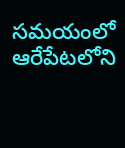సమయంలో ఆరేపేటలోని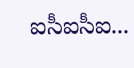ఐసీఐసీఐ...